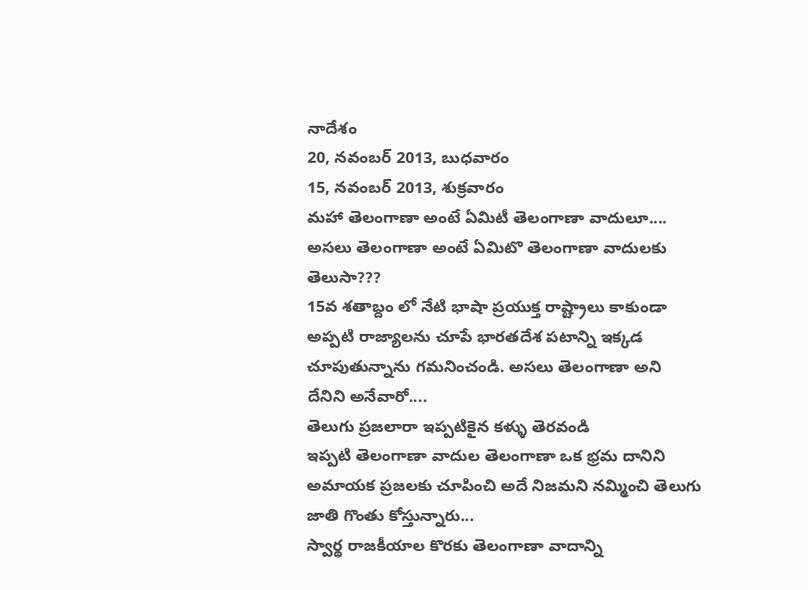నాదేశం
20, నవంబర్ 2013, బుధవారం
15, నవంబర్ 2013, శుక్రవారం
మహా తెలంగాణా అంటే ఏమిటీ తెలంగాణా వాదులూ....
అసలు తెలంగాణా అంటే ఏమిటొ తెలంగాణా వాదులకు తెలుసా???
15వ శతాబ్దం లో నేటి భాషా ప్రయుక్త రాష్ట్రాలు కాకుండా అప్పటి రాజ్యాలను చూపే భారతదేశ పటాన్ని ఇక్కడ చూపుతున్నాను గమనించండి. అసలు తెలంగాణా అని దేనిని అనేవారో....
తెలుగు ప్రజలారా ఇప్పటికైన కళ్ళు తెరవండి
ఇప్పటి తెలంగాణా వాదుల తెలంగాణా ఒక భ్రమ దానిని అమాయక ప్రజలకు చూపించి అదే నిజమని నమ్మించి తెలుగు జాతి గొంతు కోస్తున్నారు...
స్వార్థ రాజకీయాల కొరకు తెలంగాణా వాదాన్ని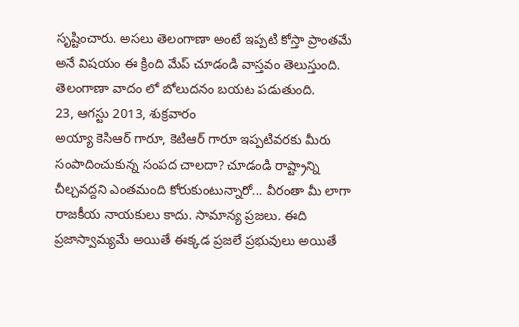సృష్టించారు. అసలు తెలంగాణా అంటే ఇప్పటి కోస్తా ప్రాంతమే అనే విషయం ఈ క్రింది మేప్ చూడండి వాస్తవం తెలుస్తుంది.
తెలంగాణా వాదం లో బోలుదనం బయట పడుతుంది.
23, ఆగస్టు 2013, శుక్రవారం
అయ్యా కెసిఆర్ గారూ, కెటిఆర్ గారూ ఇప్పటివరకు మీరు సంపాదించుకున్న సంపద చాలదా? చూడండి రాష్ట్రాన్ని చీల్చవద్దని ఎంతమంది కోరుకుంటున్నారో... వీరంతా మీ లాగా రాజకీయ నాయకులు కాదు. సామాన్య ప్రజలు. ఈది ప్రజాస్వామ్యమే అయితే ఈక్కడ ప్రజలే ప్రభువులు అయితే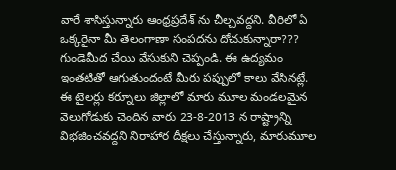వారే శాసిస్తున్నారు ఆంధ్రప్రదేశ్ ను చీల్చవద్దని. వీరిలో ఏ ఒక్కరైనా మీ తెలంగాణా సంపదను దోచుకున్నారా??? గుండెమీద చేయి వేసుకుని చెప్పండి. ఈ ఉద్యమం ఇంతటితో ఆగుతుందంటే మీరు పప్పులో కాలు వేసినట్లే.
ఈ టైలర్లు కర్నూలు జిల్లాలో మారు మూల మండలమైన వెలుగోడుకు చెందిన వారు 23-8-2013 న రాష్ట్రాన్ని విభజించవద్దని నిరాహార దీక్షలు చేస్తున్నారు, మారుమూల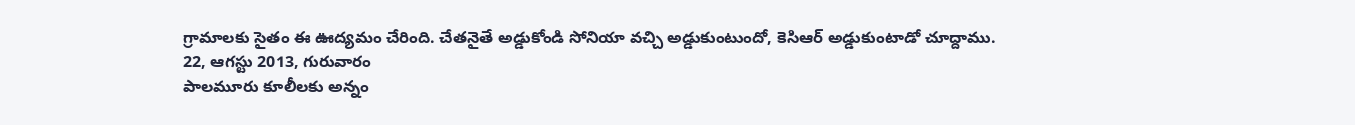గ్రామాలకు సైతం ఈ ఊద్యమం చేరింది. చేతనైతే అడ్డుకోండి సోనియా వచ్చి అడ్డుకుంటుందో, కెసిఆర్ అడ్డుకుంటాడో చూద్దాము.
22, ఆగస్టు 2013, గురువారం
పాలమూరు కూలీలకు అన్నం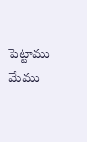పెట్టాము మేము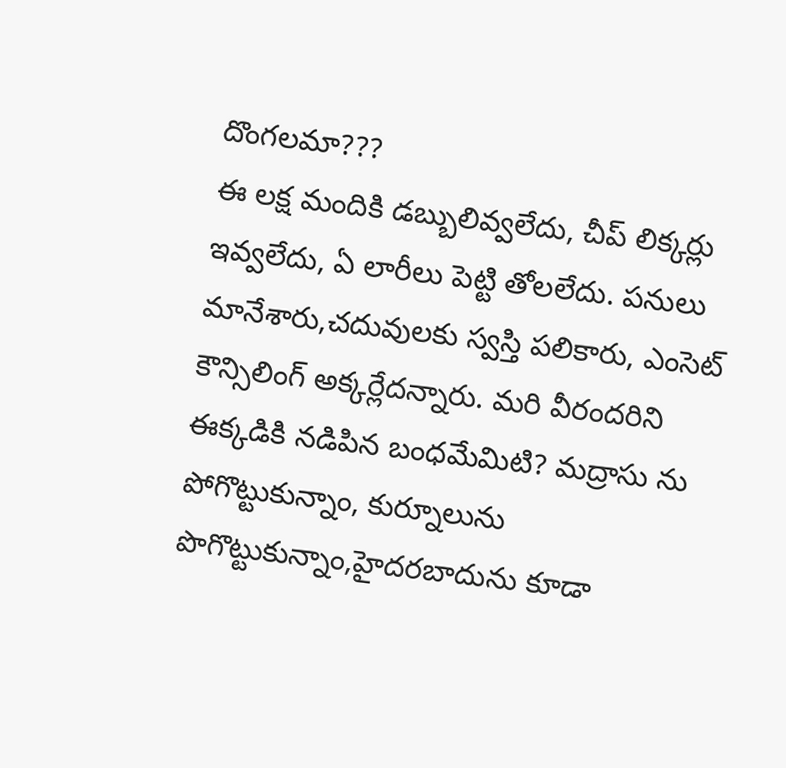దొంగలమా???
ఈ లక్ష మందికి డబ్బులివ్వలేదు, చీప్ లిక్కర్లు ఇవ్వలేదు, ఏ లారీలు పెట్టి తోలలేదు. పనులు మానేశారు,చదువులకు స్వస్తి పలికారు, ఎంసెట్ కౌన్సిలింగ్ అక్కర్లేదన్నారు. మరి వీరందరిని ఈక్కడికి నడిపిన బంధమేమిటి? మద్రాసు ను పోగొట్టుకున్నాం, కుర్నూలును పొగొట్టుకున్నాం,హైదరబాదును కూడా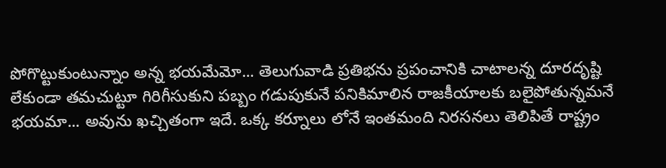పోగొట్టుకుంటున్నాం అన్న భయమేమో... తెలుగువాడి ప్రతిభను ప్రపంచానికి చాటాలన్న దూరదృష్టి లేకుండా తమచుట్టూ గిరిగీసుకుని పబ్బం గడుపుకునే పనికిమాలిన రాజకీయాలకు బలైపోతున్నమనే భయమా... అవును ఖచ్చితంగా ఇదే. ఒక్క కర్నూలు లోనే ఇంతమంది నిరసనలు తెలిపితే రాష్ట్రం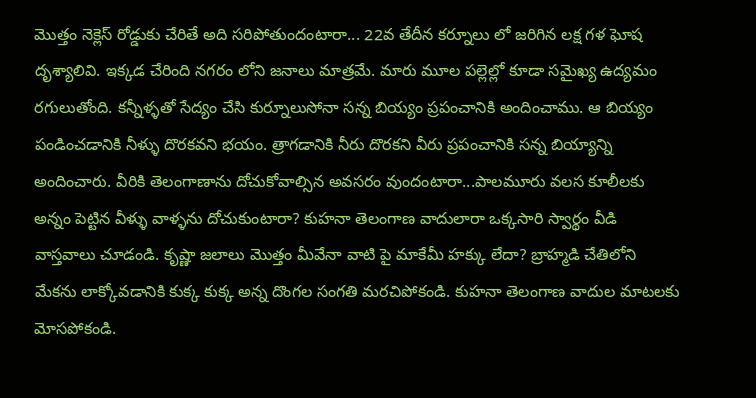మొత్తం నెక్లెస్ రోడ్డుకు చేరితే అది సరిపోతుందంటారా... 22వ తేదీన కర్నూలు లో జరిగిన లక్ష గళ ఘోష దృశ్యాలివి. ఇక్కడ చేరింది నగరం లోని జనాలు మాత్రమే. మారు మూల పల్లెల్లో కూడా సమైఖ్య ఉద్యమం రగులుతోంది. కన్నీళ్ళతో సేద్యం చేసి కుర్నూలుసోనా సన్న బియ్యం ప్రపంచానికి అందించాము. ఆ బియ్యం పండించడానికి నీళ్ళు దొరకవని భయం. త్రాగడానికి నీరు దొరకని వీరు ప్రపంచానికి సన్న బియ్యాన్ని అందించారు. వీరికి తెలంగాణాను దోచుకోవాల్సిన అవసరం వుందంటారా...పాలమూరు వలస కూలీలకు అన్నం పెట్టిన వీళ్ళు వాళ్ళను దోచుకుంటారా? కుహనా తెలంగాణ వాదులారా ఒక్కసారి స్వార్థం వీడి వాస్తవాలు చూడండి. కృష్ణా జలాలు మొత్తం మీవేనా వాటి పై మాకేమీ హక్కు లేదా? బ్రాహ్మడి చేతిలోని మేకను లాక్కోవడానికి కుక్క కుక్క అన్న దొంగల సంగతి మరచిపోకండి. కుహనా తెలంగాణ వాదుల మాటలకు మోసపోకండి.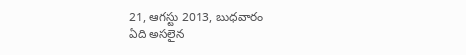21, ఆగస్టు 2013, బుధవారం
ఏది అసలైన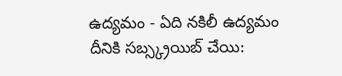ఉద్యమం - ఏది నకిలీ ఉద్యమం
దీనికి సబ్స్క్రయిబ్ చేయి: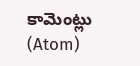కామెంట్లు (Atom)